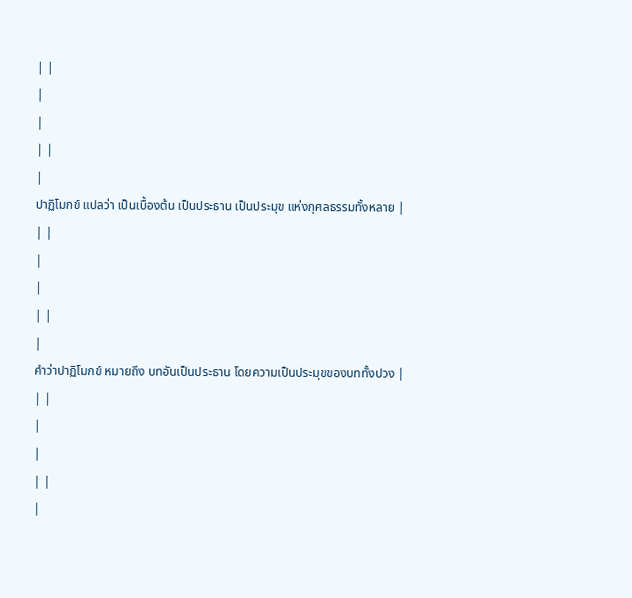| |
|
|
| |
|
ปาฏิโมกข์ แปลว่า เป็นเบื้องต้น เป็นประธาน เป็นประมุข แห่งกุศลธรรมทั้งหลาย |
| |
|
|
| |
|
คำว่าปาฏิโมกข์ หมายถึง บทอันเป็นประธาน โดยความเป็นประมุขของบททั้งปวง |
| |
|
|
| |
|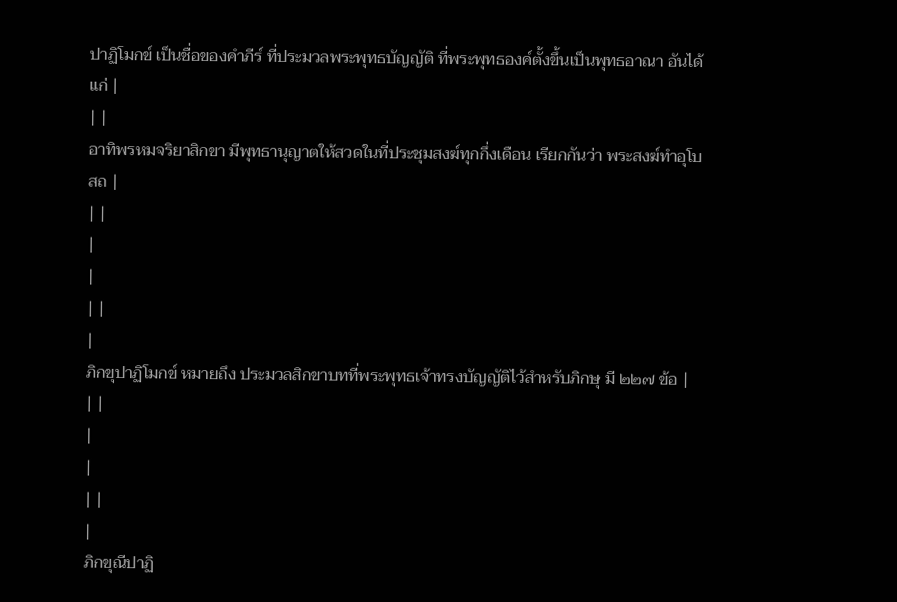ปาฏิโมกข์ เป็นชื่อของคำภีร์ ที่ประมวลพระพุทธบัญญัติ ที่พระพุทธองค์ตั้งขึ้นเป็นพุทธอาณา อันได้แก่ |
| |
อาทิพรหมจริยาสิกขา มีพุทธานุญาตให้สวดในที่ประชุมสงฆ์ทุกกึ่งเดือน เรียกกันว่า พระสงฆ์ทำอุโบสถ |
| |
|
|
| |
|
ภิกขุปาฏิโมกข์ หมายถึง ประมวลสิกขาบทที่พระพุทธเจ้าทรงบัญญัติไว้สำหรับภิกษุ มี ๒๒๗ ข้อ |
| |
|
|
| |
|
ภิกขุณีปาฏิ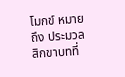โมกข์ หมายถึง ประมวลสิกขาบทที่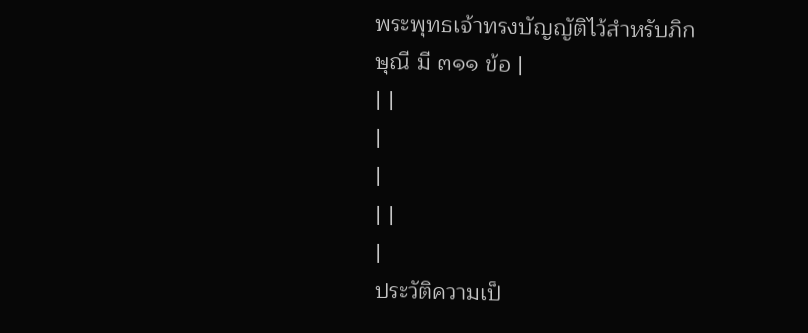พระพุทธเจ้าทรงบัญญัติไว้สำหรับภิกษุณี มี ๓๑๑ ข้อ |
| |
|
|
| |
|
ประวัติความเป็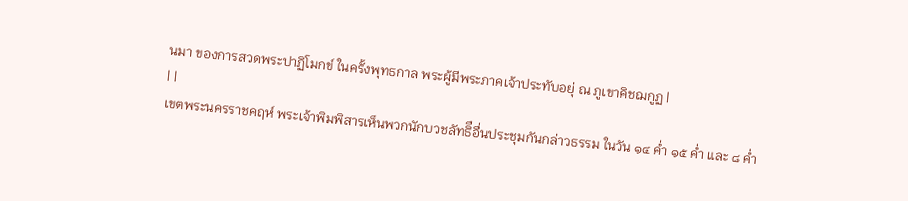นมา ของการสวดพระปาฏิโมกข์ ในครั้งพุทธกาล พระผู้มีพระภาคเจ้าประทับอยุ่ ณ ภูเขาคิชฌกูฏ |
| |
เขตพระนครราชคฤห์ พระเจ้าพิมพิสารเห็นพวกนักบวชลัทธิือื่นประชุมกันกล่าวธรรม ในวัน ๑๔ ค่ำ ๑๕ ค่ำ และ ๘ ค่ำ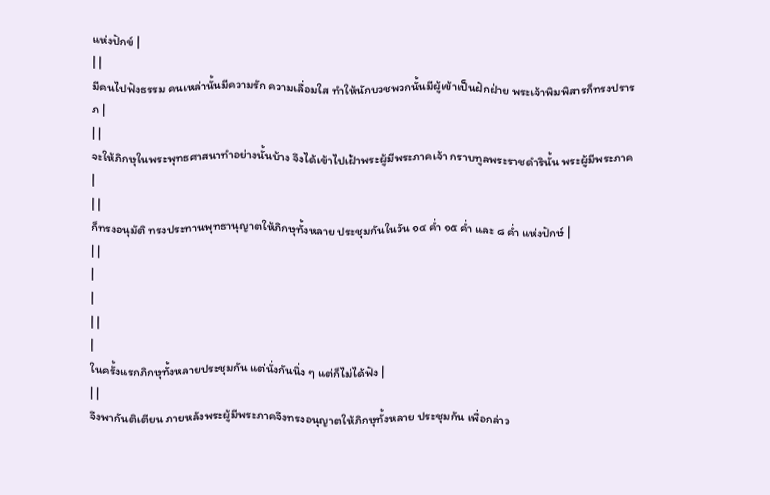แห่งปักข์ |
| |
มีคนไปฟังธรรม คนเหล่านั้นมีความรัก ความเลื่อมใส ทำให้นักบวชพวกนั้นมีผู้เข้าเป็นฝักฝ่าย พระเจ้าพิมพิสารก็ทรงปรารภ |
| |
จะให้ภิกษุในพระพุทธศาสนาทำอย่างนั้นบ้าง จึงได้เข้าไปเฝ้าพระผู้มีพระภาคเจ้า กราบทูลพระราชดำรินั้น พระผู้มีพระภาค |
| |
ก็ทรงอนุมัติ ทรงประทานพุทธานุญาตให้ภิกษุทั้งหลาย ประชุมกันในวัน ๑๔ ค่ำ ๑๕ ค่ำ และ ๘ ค่ำ แห่งปักษ์ |
| |
|
|
| |
|
ในครั้งแรกภิกษุทั้งหลายประชุมกัน แต่นั่งกันนิ่ง ๆ แต่ก็ไม่ได้ฟัง |
| |
จึงพากันติเตียน ภายหลังพระผู้มีพระภาคจึงทรงอนุญาตให้ภิกษุทั้งหลาย ประชุมกัน เพื่อกล่าว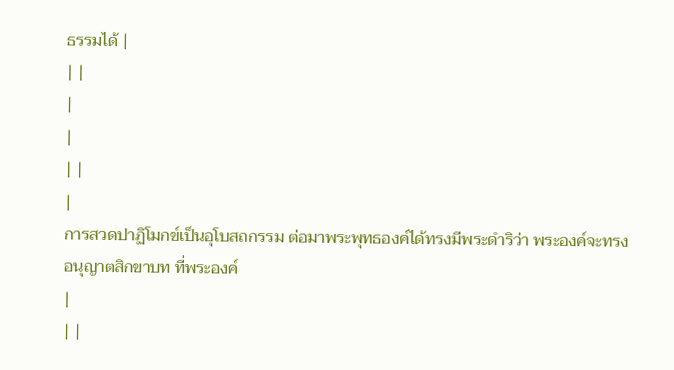ธรรมได้ |
| |
|
|
| |
|
การสวดปาฏิโมกข์เป็นอุโบสถกรรม ต่อมาพระพุทธองค์ได้ทรงมีพระดำริว่า พระองค์จะทรงอนุญาตสิกขาบท ที่พระองค์
|
| |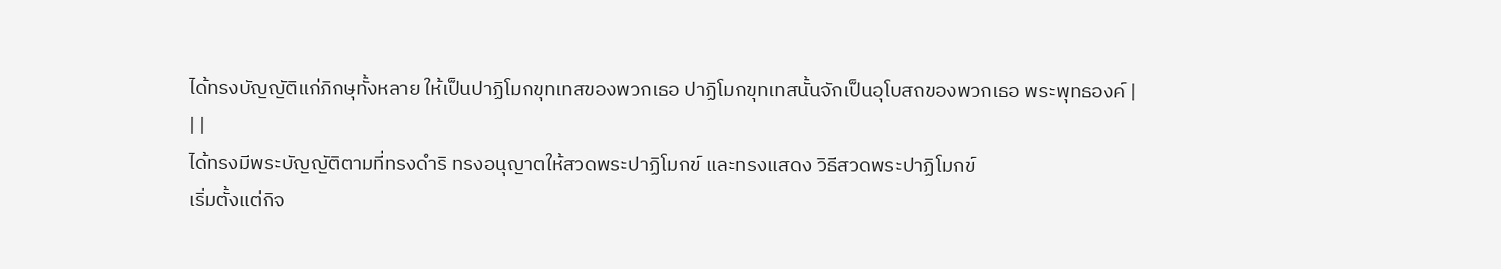ได้ทรงบัญญัติแก่ภิกษุทั้งหลาย ให้เป็นปาฏิโมกขุทเทสของพวกเธอ ปาฏิโมกขุทเทสนั้นจักเป็นอุโบสถของพวกเธอ พระพุทธองค์ |
| |
ได้ทรงมีพระบัญญัติตามที่ทรงดำริ ทรงอนุญาตให้สวดพระปาฏิโมกข์ และทรงแสดง วิธีสวดพระปาฏิโมกข์
เริ่มตั้งแต่กิจ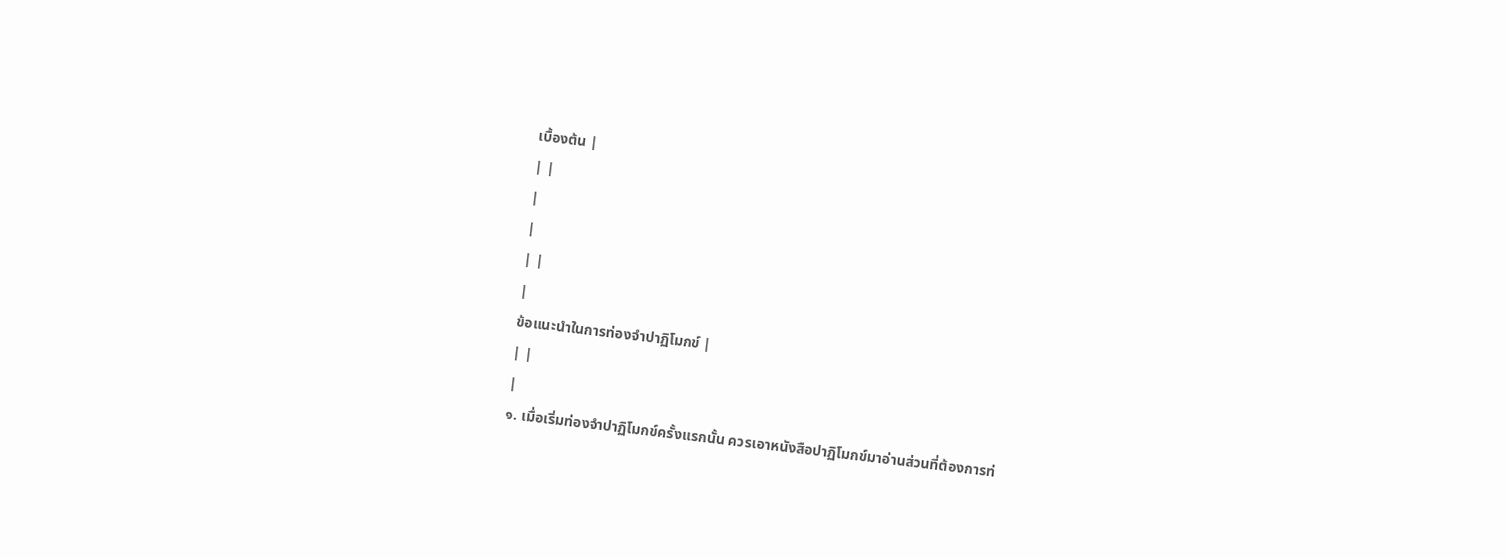เบื้องต้น |
| |
|
|
| |
|
ข้อแนะนำในการท่องจำปาฏิโมกข์ |
| |
|
๑. เมื่อเริ่มท่องจำปาฏิโมกข์ครั้งแรกนั้น ควรเอาหนังสือปาฏิโมกข์มาอ่านส่วนที่ต้องการท่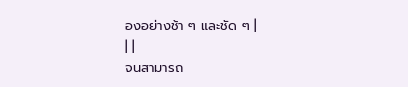องอย่างช้า ๆ และชัด ๆ |
| |
จนสามารถ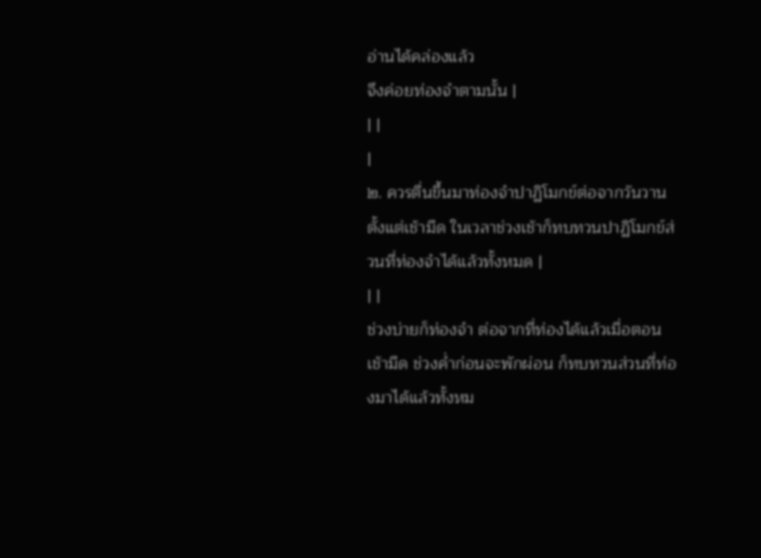อ่านได้คล่องแล้ว
จึงค่อยท่องจำตามนั้น |
| |
|
๒. ควรตื่นขึ้นมาท่องจำปาฏิโมกข์ต่อจากวันวาน ตั้งแต่เช้ามืด ในเวลาช่วงเช้าก็ทบทวนปาฏิโมกข์ส่วนที่ท่องจำได้แล้วทั้งหมด |
| |
ช่วงบ่ายก็ท่องจำ ต่อจากที่ท่องได้แล้วเมื่อตอนเช้ามืด ช่วงค่ำก่อนจะพักผ่อน ก็ทบทวนส่วนที่ท่องมาได้แล้วทั้งหม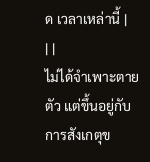ด เวลาเหล่านี้ |
| |
ไม่ได้จำเพาะตายตัว แต่ขึ้นอยู่กับการสังเกตุข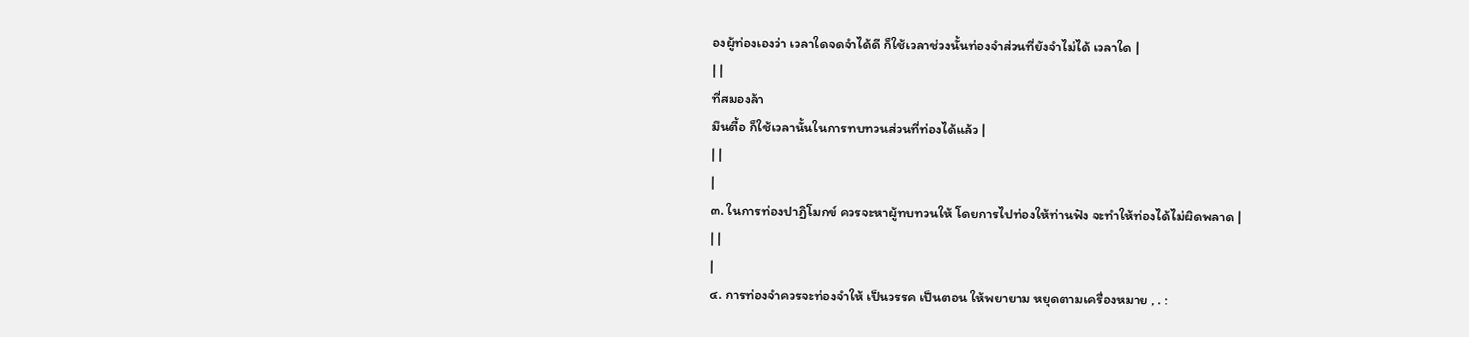องผู้ท่องเองว่า เวลาใดจดจำได้ดี ก็ใช้เวลาช่วงนั้นท่องจำส่วนที่ยังจำไม่ได้ เวลาใด |
| |
ที่สมองล้า
มึนตื้อ ก็ใช้เวลานั้นในการทบทวนส่วนที่ท่องได้แล้ว |
| |
|
๓. ในการท่องปาฏิโมกข์ ควรจะหาผู้ทบทวนให้ โดยการไปท่องให้ท่านฟัง จะทำให้ท่องได้ไม่ผิดพลาด |
| |
|
๔. การท่องจำควรจะท่องจำให้ เป็นวรรค เป็นตอน ให้พยายาม หยุดตามเครื่องหมาย , . :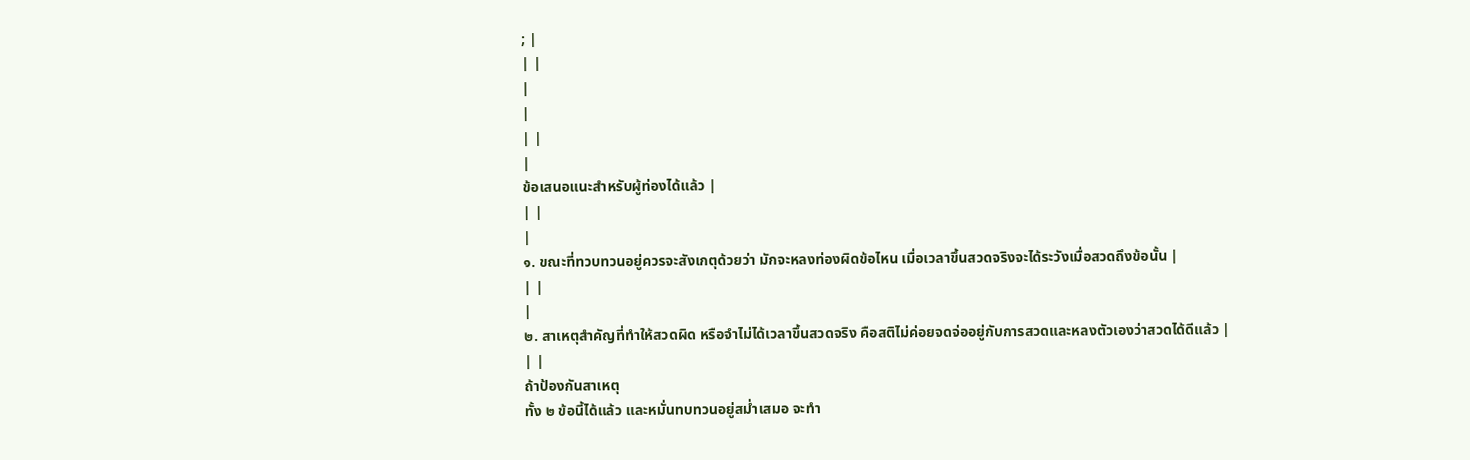; |
| |
|
|
| |
|
ข้อเสนอแนะสำหรับผู้ท่องได้แล้ว |
| |
|
๑. ขณะที่ทวบทวนอยู่ควรจะสังเกตุด้วยว่า มักจะหลงท่องผิดข้อไหน เมื่อเวลาขึ้นสวดจริงจะได้ระวังเมื่อสวดถึงข้อนั้น |
| |
|
๒. สาเหตุสำคัญที่ทำให้สวดผิด หรือจำไม่ได้เวลาขึ้นสวดจริง คือสติไม่ค่อยจดจ่ออยู่กับการสวดและหลงตัวเองว่าสวดได้ดีแล้ว |
| |
ถ้าป้องกันสาเหตุ
ทั้ง ๒ ข้อนี้ได้แล้ว และหมั่นทบทวนอยู่สม่ำเสมอ จะทำ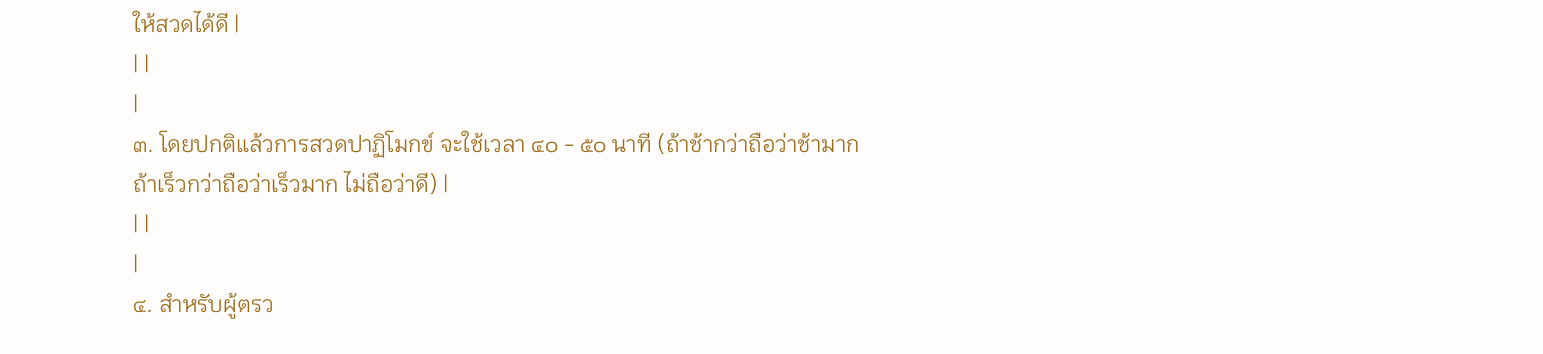ให้สวดได้ดี |
| |
|
๓. โดยปกติแล้วการสวดปาฏิโมกข์ จะใช้เวลา ๔๐ - ๕๐ นาที (ถ้าช้ากว่าถือว่าช้ามาก ถ้าเร็วกว่าถือว่าเร็วมาก ไม่ถือว่าดี) |
| |
|
๔. สำหรับผู้ตรว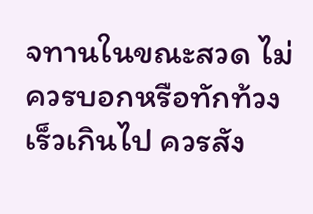จทานในขณะสวด ไม่ควรบอกหรือทักท้วงเร็วเกินไป ควรสัง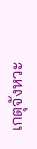เกตุจังหวะ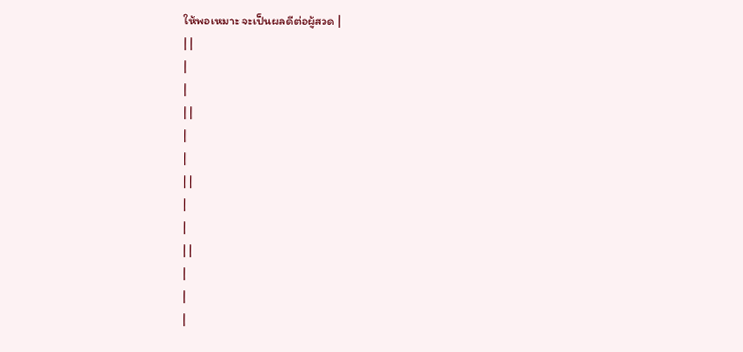ให้พอเหมาะ จะเป็นผลดีต่อผู้สวด |
| |
|
|
| |
|
|
| |
|
|
| |
|
|
|